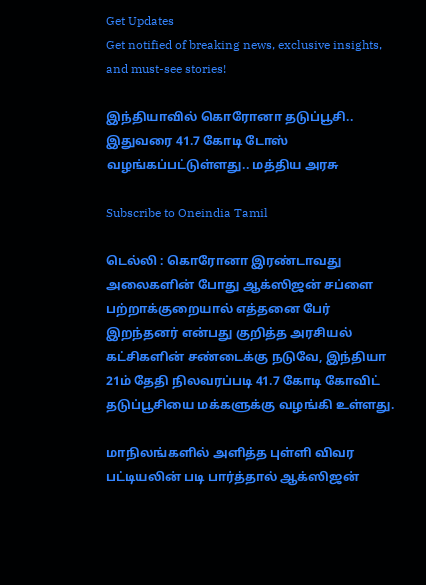Get Updates
Get notified of breaking news, exclusive insights, and must-see stories!

இந்தியாவில் கொரோனா தடுப்பூசி.. இதுவரை 41.7 கோடி டோஸ் வழங்கப்பட்டுள்ளது.. மத்திய அரசு

Subscribe to Oneindia Tamil

டெல்லி : கொரோனா இரண்டாவது அலைகளின் போது ஆக்ஸிஜன் சப்ளை பற்றாக்குறையால் எத்தனை பேர் இறந்தனர் என்பது குறித்த அரசியல் கட்சிகளின் சண்டைக்கு நடுவே, இந்தியா 21ம் தேதி நிலவரப்படி 41.7 கோடி கோவிட் தடுப்பூசியை மக்களுக்கு வழங்கி உள்ளது.

மாநிலங்களில் அளித்த புள்ளி விவர பட்டியலின் படி பார்த்தால் ஆக்ஸிஜன்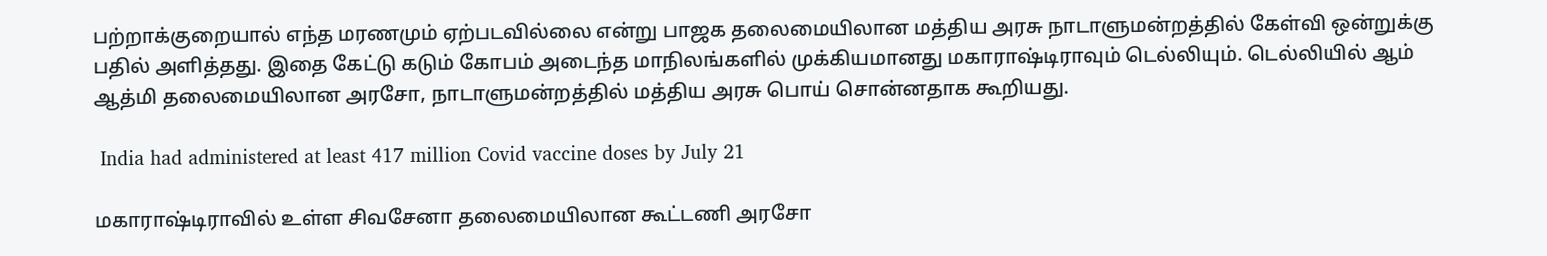பற்றாக்குறையால் எந்த மரணமும் ஏற்படவில்லை என்று பாஜக தலைமையிலான மத்திய அரசு நாடாளுமன்றத்தில் கேள்வி ஒன்றுக்கு பதில் அளித்தது. இதை கேட்டு கடும் கோபம் அடைந்த மாநிலங்களில் முக்கியமானது மகாராஷ்டிராவும் டெல்லியும். டெல்லியில் ஆம் ஆத்மி தலைமையிலான அரசோ, நாடாளுமன்றத்தில் மத்திய அரசு பொய் சொன்னதாக கூறியது.

 India had administered at least 417 million Covid vaccine doses by July 21

மகாராஷ்டிராவில் உள்ள சிவசேனா தலைமையிலான கூட்டணி அரசோ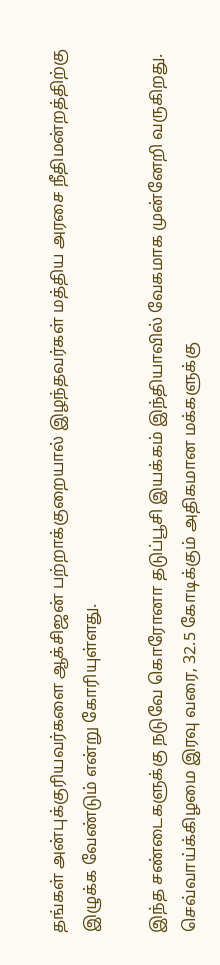தங்கள் அன்புக்குரியவர்களை ஆக்சிஜன் பற்றாக்குறையால் இழந்தவர்கள் மத்திய அரசை நீதிமன்றத்திற்கு இழுக்க வேண்டும் என்று கோரியுள்ளது.

இந்த சண்டைகளுக்கு நடுவே கொரோனா தடுப்பூசி இயக்கம் இந்தியாவில் வேகமாக முன்னேறி வருகிறது. செவ்வாய்க்கிழமை இரவு வரை, 32.5 கோடிக்கும் அதிகமான மக்களுக்கு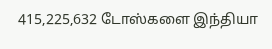415,225,632 டோஸ்களை இந்தியா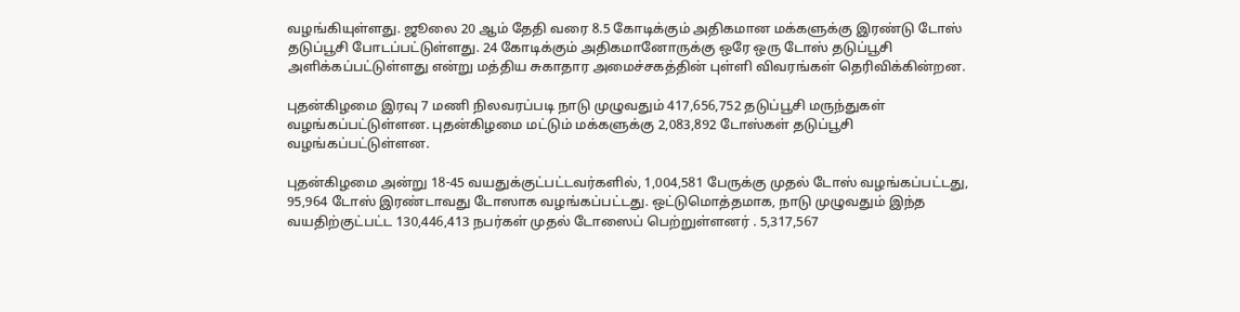வழங்கியுள்ளது. ஜூலை 20 ஆம் தேதி வரை 8.5 கோடிக்கும் அதிகமான மக்களுக்கு இரண்டு டோஸ் தடுப்பூசி போடப்பட்டுள்ளது. 24 கோடிக்கும் அதிகமானோருக்கு ஒரே ஒரு டோஸ் தடுப்பூசி அளிக்கப்பட்டுள்ளது என்று மத்திய சுகாதார அமைச்சகத்தின் புள்ளி விவரங்கள் தெரிவிக்கின்றன.

புதன்கிழமை இரவு 7 மணி நிலவரப்படி நாடு முழுவதும் 417,656,752 தடுப்பூசி மருந்துகள் வழங்கப்பட்டுள்ளன. புதன்கிழமை மட்டும் மக்களுக்கு 2,083,892 டோஸ்கள் தடுப்பூசி வழங்கப்பட்டுள்ளன.

புதன்கிழமை அன்று 18-45 வயதுக்குட்பட்டவர்களில், 1,004,581 பேருக்கு முதல் டோஸ் வழங்கப்பட்டது, 95,964 டோஸ் இரண்டாவது டோஸாக வழங்கப்பட்டது. ஒட்டுமொத்தமாக, நாடு முழுவதும் இந்த வயதிற்குட்பட்ட 130,446,413 நபர்கள் முதல் டோஸைப் பெற்றுள்ளனர் . 5,317,567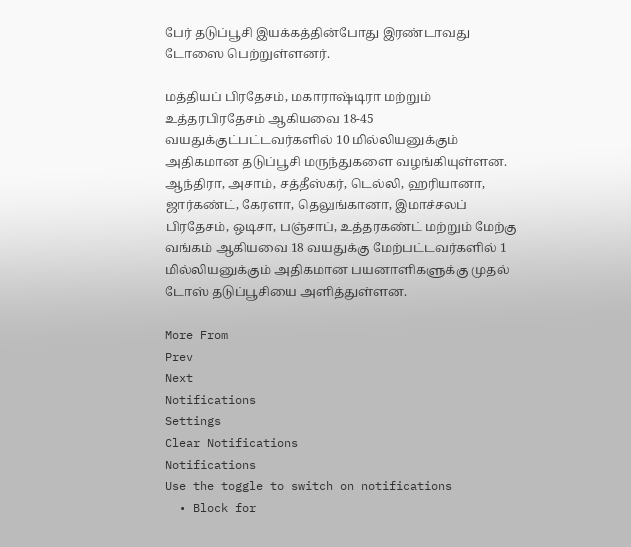பேர் தடுப்பூசி இயக்கத்தின்போது இரண்டாவது டோஸை பெற்றுள்ளனர்.

மத்தியப் பிரதேசம், மகாராஷ்டிரா மற்றும் உத்தரபிரதேசம் ஆகியவை 18-45 வயதுக்குட்பட்டவர்களில் 10 மில்லியனுக்கும் அதிகமான தடுப்பூசி மருந்துகளை வழங்கியுள்ளன. ஆந்திரா, அசாம், சத்தீஸ்கர், டெல்லி, ஹரியானா, ஜார்கண்ட், கேரளா, தெலுங்கானா, இமாச்சலப் பிரதேசம், ஒடிசா, பஞ்சாப், உத்தரகண்ட் மற்றும் மேற்கு வங்கம் ஆகியவை 18 வயதுக்கு மேற்பட்டவர்களில் 1 மில்லியனுக்கும் அதிகமான பயனாளிகளுக்கு முதல் டோஸ் தடுப்பூசியை அளித்துள்ளன.

More From
Prev
Next
Notifications
Settings
Clear Notifications
Notifications
Use the toggle to switch on notifications
  • Block for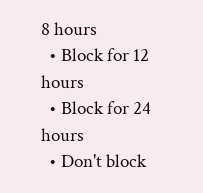8 hours
  • Block for 12 hours
  • Block for 24 hours
  • Don't block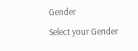Gender
Select your Gender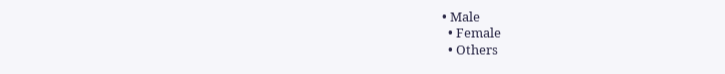• Male
  • Female
  • Others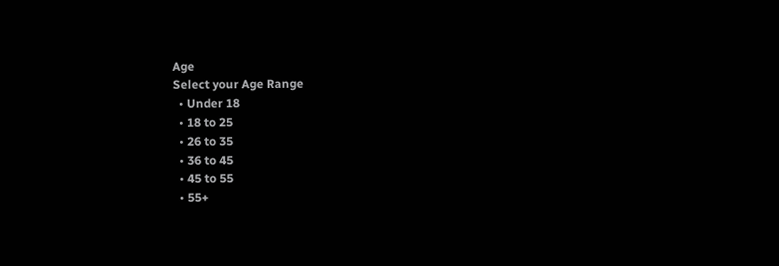Age
Select your Age Range
  • Under 18
  • 18 to 25
  • 26 to 35
  • 36 to 45
  • 45 to 55
  • 55+